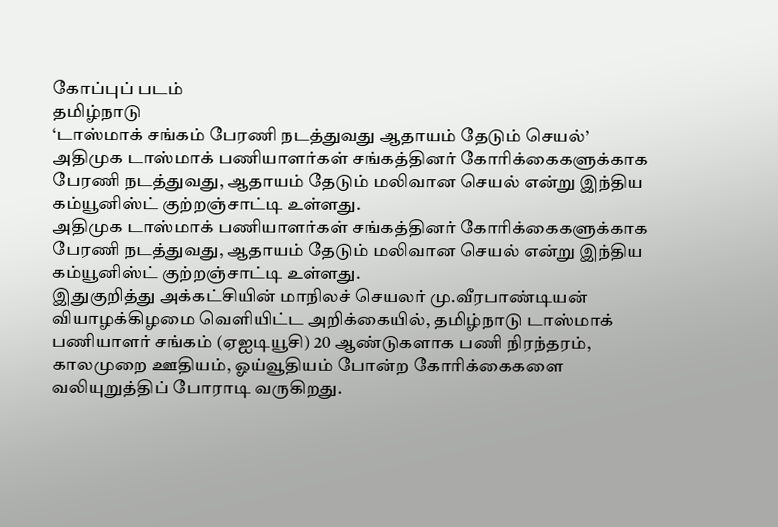கோப்புப் படம்
தமிழ்நாடு
‘டாஸ்மாக் சங்கம் பேரணி நடத்துவது ஆதாயம் தேடும் செயல்’
அதிமுக டாஸ்மாக் பணியாளர்கள் சங்கத்தினர் கோரிக்கைகளுக்காக பேரணி நடத்துவது, ஆதாயம் தேடும் மலிவான செயல் என்று இந்திய கம்யூனிஸ்ட் குற்றஞ்சாட்டி உள்ளது.
அதிமுக டாஸ்மாக் பணியாளர்கள் சங்கத்தினர் கோரிக்கைகளுக்காக பேரணி நடத்துவது, ஆதாயம் தேடும் மலிவான செயல் என்று இந்திய கம்யூனிஸ்ட் குற்றஞ்சாட்டி உள்ளது.
இதுகுறித்து அக்கட்சியின் மாநிலச் செயலர் மு.வீரபாண்டியன் வியாழக்கிழமை வெளியிட்ட அறிக்கையில், தமிழ்நாடு டாஸ்மாக் பணியாளர் சங்கம் (ஏஐடியூசி) 20 ஆண்டுகளாக பணி நிரந்தரம், காலமுறை ஊதியம், ஓய்வூதியம் போன்ற கோரிக்கைகளை வலியுறுத்திப் போராடி வருகிறது.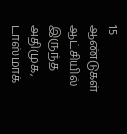15 ஆண்டுகள் ஆட்சியில் இருந்த அதிமுக, டாஸ்மாக்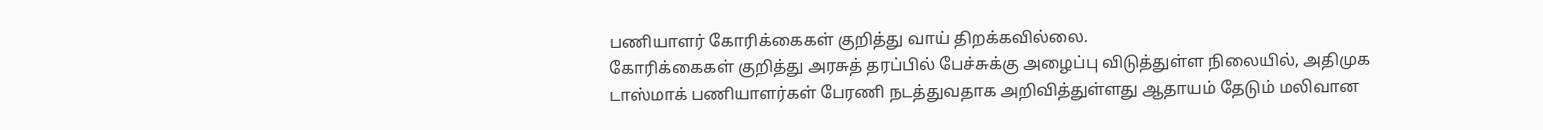பணியாளர் கோரிக்கைகள் குறித்து வாய் திறக்கவில்லை.
கோரிக்கைகள் குறித்து அரசுத் தரப்பில் பேச்சுக்கு அழைப்பு விடுத்துள்ள நிலையில், அதிமுக டாஸ்மாக் பணியாளர்கள் பேரணி நடத்துவதாக அறிவித்துள்ளது ஆதாயம் தேடும் மலிவான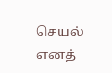செயல் எனத்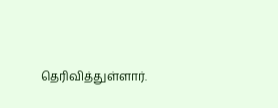தெரிவித்துள்ளார்.